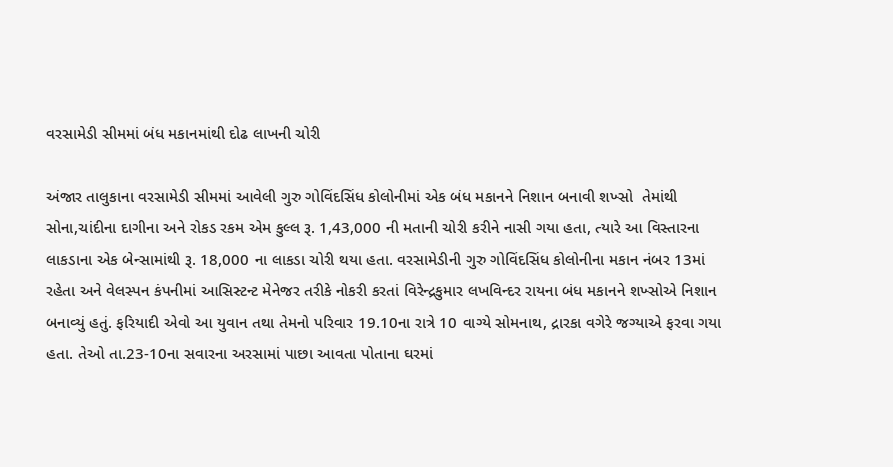વરસામેડી સીમમાં બંધ મકાનમાંથી દોઢ લાખની ચોરી

અંજાર તાલુકાના વરસામેડી સીમમાં આવેલી ગુરુ ગોવિંદસિંધ કોલોનીમાં એક બંધ મકાનને નિશાન બનાવી શખ્સો  તેમાંથી સોના,ચાંદીના દાગીના અને રોકડ રકમ એમ કુલ્લ રૂ. 1,43,000 ની મતાની ચોરી કરીને નાસી ગયા હતા, ત્યારે આ વિસ્તારના લાકડાના એક બેન્સામાંથી રૂ. 18,000 ના લાકડા ચોરી થયા હતા. વરસામેડીની ગુરુ ગોવિંદસિંધ કોલોનીના મકાન નંબર 13માં રહેતા અને વેલસ્પન કંપનીમાં આસિસ્ટન્ટ મેનેજર તરીકે નોકરી કરતાં વિરેન્દ્રકુમાર લખવિન્દર રાયના બંધ મકાનને શખ્સોએ નિશાન બનાવ્યું હતું. ફરિયાદી એવો આ યુવાન તથા તેમનો પરિવાર 19.10ના રાત્રે 10 વાગ્યે સોમનાથ, દ્રારકા વગેરે જગ્યાએ ફરવા ગયા હતા. તેઓ તા.23-10ના સવારના અરસામાં પાછા આવતા પોતાના ઘરમાં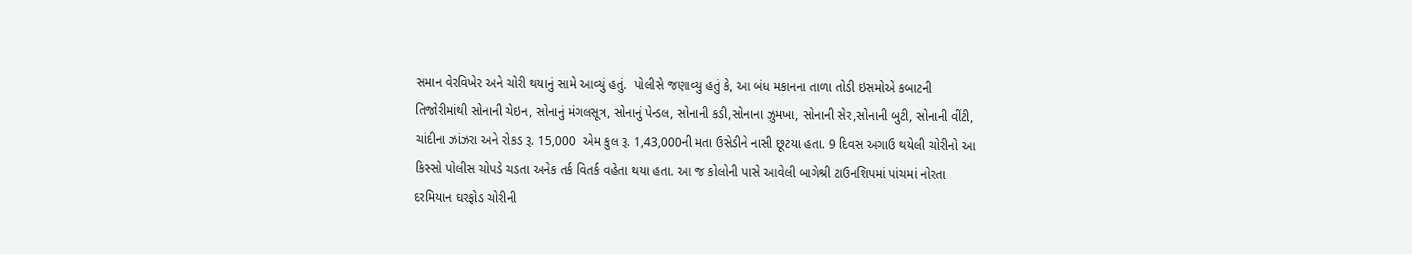સમાન વેરવિખેર અને ચોરી થયાનું સામે આવ્યું હતું.  પોલીસે જણાવ્યુ હતું કે, આ બંધ મકાનના તાળા તોડી ઇસમોએ કબાટની તિજોરીમાંથી સોનાની ચેઇન, સોનાનું મંગલસૂત્ર, સોનાનું પેન્ડલ, સોનાની કડી,સોનાના ઝુમખા, સોનાની સેર,સોનાની બુટી, સોનાની વીંટી, ચાંદીના ઝાંઝરા અને રોકડ રૂ. 15,000  એમ કુલ રૂ. 1,43,000ની મતા ઉસેડીને નાસી છૂટયા હતા. 9 દિવસ અગાઉ થયેલી ચોરીનો આ કિસ્સો પોલીસ ચોપડે ચડતા અનેક તર્ક વિતર્ક વહેતા થયા હતા. આ જ કોલોની પાસે આવેલી બાગેશ્રી ટાઉનશિપમાં પાંચમાં નોરતા દરમિયાન ઘરફોડ ચોરીની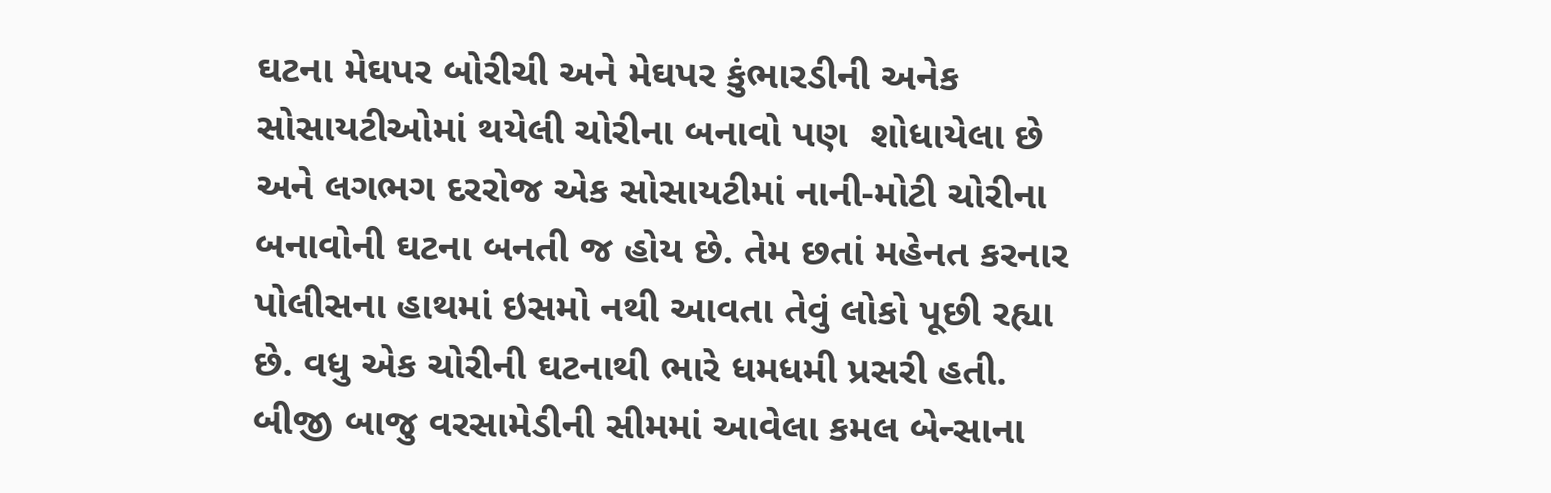ઘટના મેઘપર બોરીચી અને મેઘપર કુંભારડીની અનેક સોસાયટીઓમાં થયેલી ચોરીના બનાવો પણ  શોધાયેલા છે અને લગભગ દરરોજ એક સોસાયટીમાં નાની-મોટી ચોરીના બનાવોની ઘટના બનતી જ હોય છે. તેમ છતાં મહેનત કરનાર પોલીસના હાથમાં ઇસમો નથી આવતા તેવું લોકો પૂછી રહ્યા છે. વધુ એક ચોરીની ઘટનાથી ભારે ધમધમી પ્રસરી હતી. બીજી બાજુ વરસામેડીની સીમમાં આવેલા કમલ બેન્સાના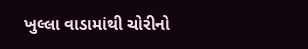ખુલ્લા વાડામાંથી ચોરીનો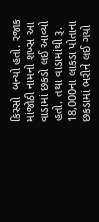કિસ્સો  બન્યો હતો. રજાક માંજોઠી નામનો શખ્સ આ વાડામાં છકડો લઈ આવ્યો હતો. તથા વાડામાંથી રૂ. 18,000ના લાકડા પોતાના છકડામાં ભરીને લઈ ગયો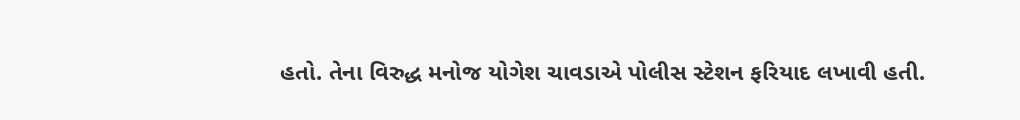હતો. તેના વિરુદ્ધ મનોજ યોગેશ ચાવડાએ પોલીસ સ્ટેશન ફરિયાદ લખાવી હતી.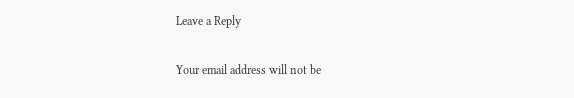Leave a Reply

Your email address will not be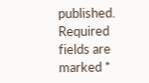published. Required fields are marked *